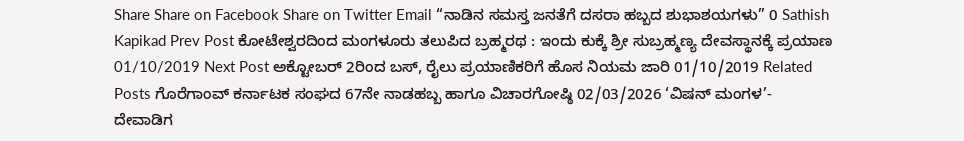Share Share on Facebook Share on Twitter Email “ನಾಡಿನ ಸಮಸ್ತ ಜನತೆಗೆ ದಸರಾ ಹಬ್ಬದ ಶುಭಾಶಯಗಳು” 0 Sathish Kapikad Prev Post ಕೋಟೇಶ್ವರದಿಂದ ಮಂಗಳೂರು ತಲುಪಿದ ಬ್ರಹ್ಮರಥ : ಇಂದು ಕುಕ್ಕೆ ಶ್ರೀ ಸುಬ್ರಹ್ಮಣ್ಯ ದೇವಸ್ಥಾನಕ್ಕೆ ಪ್ರಯಾಣ 01/10/2019 Next Post ಅಕ್ಟೋಬರ್ 2ರಿಂದ ಬಸ್, ರೈಲು ಪ್ರಯಾಣಿಕರಿಗೆ ಹೊಸ ನಿಯಮ ಜಾರಿ 01/10/2019 Related Posts ಗೊರೆಗಾಂವ್ ಕರ್ನಾಟಕ ಸಂಘದ 67ನೇ ನಾಡಹಬ್ಬ ಹಾಗೂ ವಿಚಾರಗೋಷ್ಠಿ 02/03/2026 ‘ವಿಷನ್ ಮಂಗಳ’- ದೇವಾಡಿಗ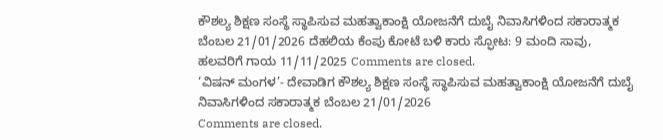ಕೌಶಲ್ಯ ಶಿಕ್ಷಣ ಸಂಸ್ಥೆ ಸ್ಥಾಪಿಸುವ ಮಹತ್ವಾಕಾಂಕ್ಷಿ ಯೋಜನೆಗೆ ದುಬೈ ನಿವಾಸಿಗಳಿಂದ ಸಕಾರಾತ್ಮಕ ಬೆಂಬಲ 21/01/2026 ದೆಹಲಿಯ ಕೆಂಪು ಕೋಟೆ ಬಳಿ ಕಾರು ಸ್ಫೋಟ: 9 ಮಂದಿ ಸಾವು, ಹಲವರಿಗೆ ಗಾಯ 11/11/2025 Comments are closed.
‘ವಿಷನ್ ಮಂಗಳ’- ದೇವಾಡಿಗ ಕೌಶಲ್ಯ ಶಿಕ್ಷಣ ಸಂಸ್ಥೆ ಸ್ಥಾಪಿಸುವ ಮಹತ್ವಾಕಾಂಕ್ಷಿ ಯೋಜನೆಗೆ ದುಬೈ ನಿವಾಸಿಗಳಿಂದ ಸಕಾರಾತ್ಮಕ ಬೆಂಬಲ 21/01/2026
Comments are closed.